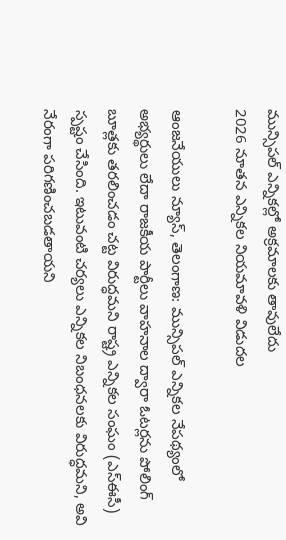మున్సిపల్ ఎన్నికల్లో అక్రమాలకు తావులేదు
2026 నూతన ఎన్నికల నియమావళి విడుదల

ఆంజనేయులు న్యూస్, తెలంగాణ: మున్సిపల్ ఎన్నికల నేపథ్యంలో అభ్యర్థులు లేదా రాజకీయ పార్టీలు వాహనాల ద్వారా ఓటర్లను పోలింగ్ బూత్లకు తరలించడం చట్ట విరుద్ధమని రాష్ట్ర ఎన్నికల సంఘం (ఎస్ఈసీ) స్పష్టం చేసింది. ఇటువంటి చర్యలు ఎన్నికల నిబంధనలకు విరుద్ధమని, అవి నేరంగా పరిగణించబడతాయని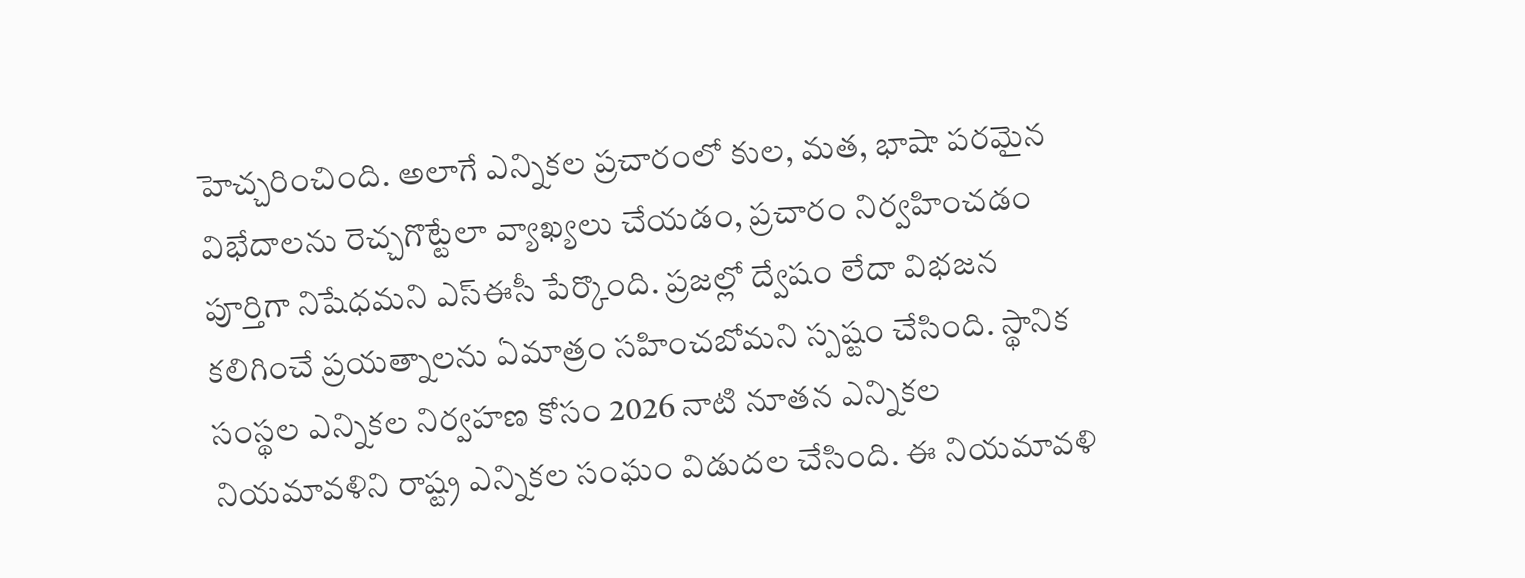హెచ్చరించింది. అలాగే ఎన్నికల ప్రచారంలో కుల, మత, భాషా పరమైన విభేదాలను రెచ్చగొట్టేలా వ్యాఖ్యలు చేయడం, ప్రచారం నిర్వహించడం పూర్తిగా నిషేధమని ఎస్ఈసీ పేర్కొంది. ప్రజల్లో ద్వేషం లేదా విభజన కలిగించే ప్రయత్నాలను ఏమాత్రం సహించబోమని స్పష్టం చేసింది. స్థానిక సంస్థల ఎన్నికల నిర్వహణ కోసం 2026 నాటి నూతన ఎన్నికల నియమావళిని రాష్ట్ర ఎన్నికల సంఘం విడుదల చేసింది. ఈ నియమావళి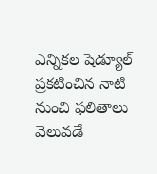ఎన్నికల షెడ్యూల్ ప్రకటించిన నాటి నుంచి ఫలితాలు వెలువడే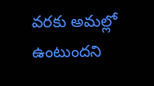వరకు అమల్లో ఉంటుందని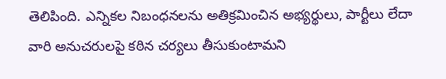తెలిపింది. ఎన్నికల నిబంధనలను అతిక్రమించిన అభ్యర్థులు, పార్టీలు లేదా వారి అనుచరులపై కఠిన చర్యలు తీసుకుంటామని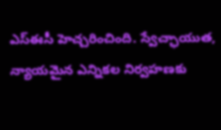ఎస్ఈసీ హెచ్చరించింది. స్వేచ్ఛాయుత, న్యాయమైన ఎన్నికల నిర్వహణకు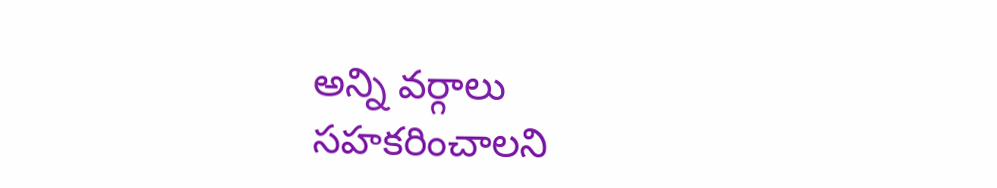అన్ని వర్గాలు సహకరించాలని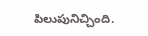పిలుపునిచ్చింది.